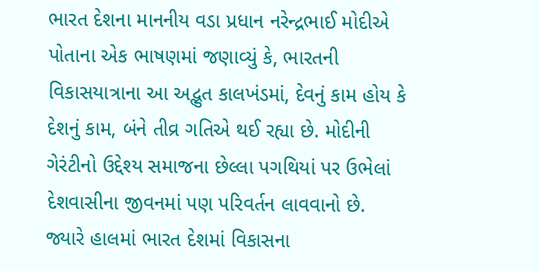ભારત દેશના માનનીય વડા પ્રધાન નરેન્દ્રભાઈ મોદીએ પોતાના એક ભાષણમાં જણાવ્યું કે, ભારતની વિકાસયાત્રાના આ અદ્ભુત કાલખંડમાં, દેવનું કામ હોય કે દેશનું કામ, બંને તીવ્ર ગતિએ થઈ રહ્યા છે. મોદીની ગેરંટીનો ઉદ્દેશ્ય સમાજના છેલ્લા પગથિયાં પર ઉભેલાં દેશવાસીના જીવનમાં પણ પરિવર્તન લાવવાનો છે. જ્યારે હાલમાં ભારત દેશમાં વિકાસના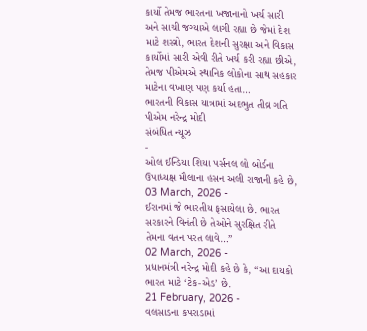કાર્યો તેમજ ભારતના ખજાનાનો ખર્ચ સારી અને સાચી જગ્યાએ લાગી રહ્યા છે જેમાં દેશ માટે શસ્ત્રો, ભારત દેશની સુરક્ષા અને વિકાસ કાર્યોમાં સારી એવી રીતે ખર્ચ કરી રહ્યા છીએ, તેમજ પીએમએ સ્થાનિક લોકોના સાથ સહકાર માટેના વખાણ પણ કર્યા હતા…
ભારતની વિકાસ યાત્રામાં અદભુત તીવ્ર ગતિ પીએમ નરેન્દ્ર મોદી
સંબંધિત ન્યૂઝ
-
ઓલ ઈન્ડિયા શિયા પર્સનલ લો બોર્ડના ઉપાધ્યક્ષ મૌલાના હસન અલી રાજાની કહે છે,
03 March, 2026 -
ઈરાનમાં જે ભારતીય ફસાયેલા છે. ભારત સરકારને વિનંતી છે તેઓને સુરક્ષિત રીતે તેમના વતન પરત લાવે…”
02 March, 2026 -
પ્રધાનમંત્રી નરેન્દ્ર મોદી કહે છે કે, “આ દાયકો ભારત માટે ‘ટેક-એડ’ છે.
21 February, 2026 -
વલસાડના કપરાડામાં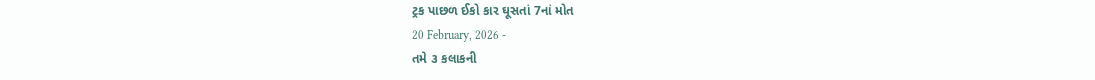ટ્રક પાછળ ઈકો કાર ઘૂસતાં 7નાં મોત
20 February, 2026 -
તમે ૩ કલાકની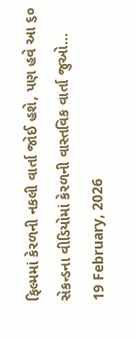ફિલ્મમાં કેરળની નકલી વાર્તા જોઈ હશે, પણ હવે આ ૬૦ સેકન્ડના વીડિયોમાં કેરળની વાસ્તવિક વાર્તા જુઓ…
19 February, 2026